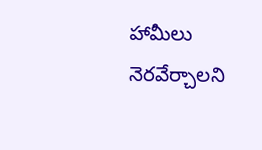హామీలు నెరవేర్చాలని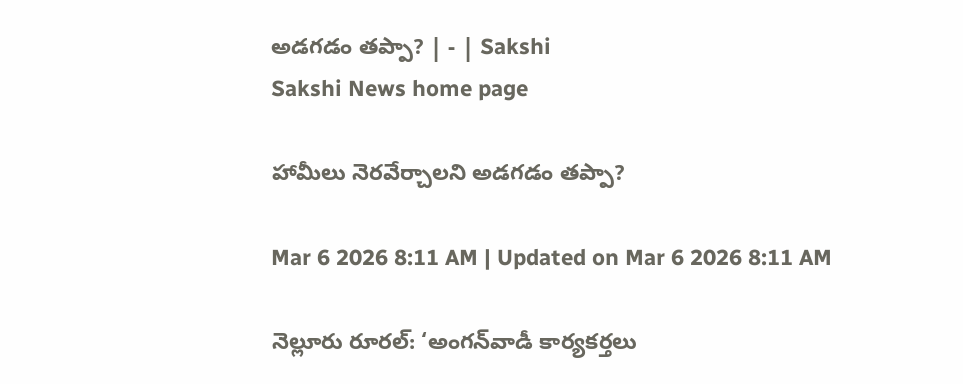అడగడం తప్పా? | - | Sakshi
Sakshi News home page

హామీలు నెరవేర్చాలని అడగడం తప్పా?

Mar 6 2026 8:11 AM | Updated on Mar 6 2026 8:11 AM

నెల్లూరు రూరల్‌: ‘అంగన్‌వాడీ కార్యకర్తలు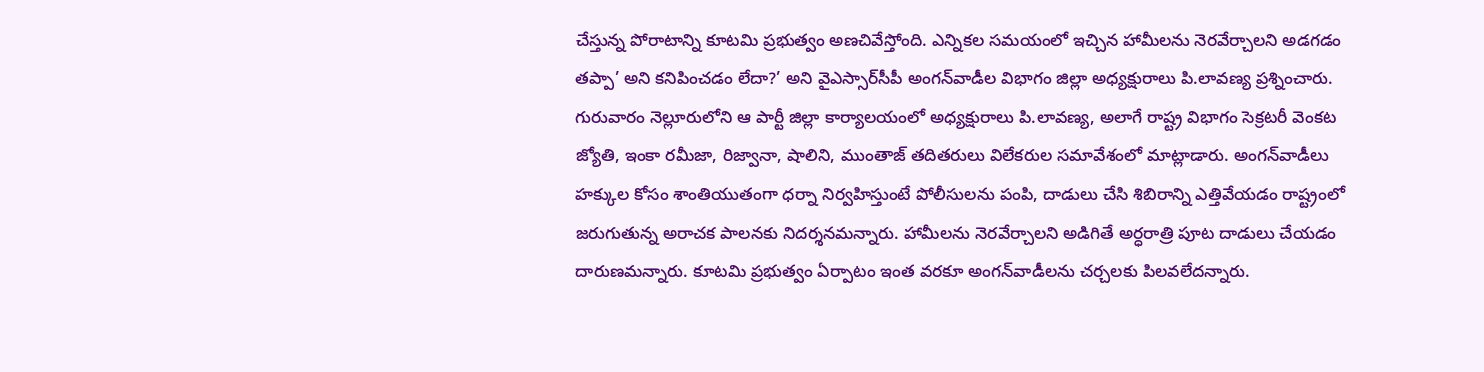చేస్తున్న పోరాటాన్ని కూటమి ప్రభుత్వం అణచివేస్తోంది. ఎన్నికల సమయంలో ఇచ్చిన హామీలను నెరవేర్చాలని అడగడం తప్పా’ అని కనిపించడం లేదా?’ అని వైఎస్సార్‌సీపీ అంగన్‌వాడీల విభాగం జిల్లా అధ్యక్షురాలు పి.లావణ్య ప్రశ్నించారు. గురువారం నెల్లూరులోని ఆ పార్టీ జిల్లా కార్యాలయంలో అధ్యక్షురాలు పి.లావణ్య, అలాగే రాష్ట్ర విభాగం సెక్రటరీ వెంకట జ్యోతి, ఇంకా రమీజా, రిజ్వానా, షాలిని, ముంతాజ్‌ తదితరులు విలేకరుల సమావేశంలో మాట్లాడారు. అంగన్‌వాడీలు హక్కుల కోసం శాంతియుతంగా ధర్నా నిర్వహిస్తుంటే పోలీసులను పంపి, దాడులు చేసి శిబిరాన్ని ఎత్తివేయడం రాష్ట్రంలో జరుగుతున్న అరాచక పాలనకు నిదర్శనమన్నారు. హామీలను నెరవేర్చాలని అడిగితే అర్ధరాత్రి పూట దాడులు చేయడం దారుణమన్నారు. కూటమి ప్రభుత్వం ఏర్పాటం ఇంత వరకూ అంగన్‌వాడీలను చర్చలకు పిలవలేదన్నారు.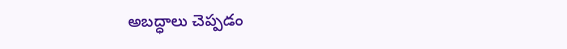అబద్ధాలు చెప్పడం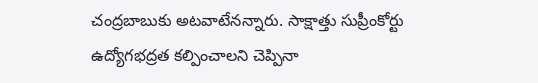చంద్రబాబుకు అటవాటేనన్నారు. సాక్షాత్తు సుప్రీంకోర్టు ఉద్యోగభద్రత కల్పించాలని చెప్పినా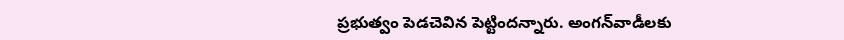ప్రభుత్వం పెడచెవిన పెట్టిందన్నారు. అంగన్‌వాడీలకు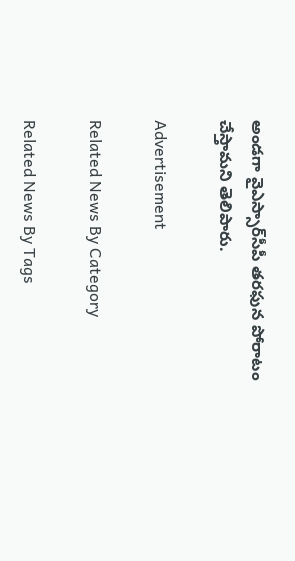అండగా వైఎస్సార్‌సీపీ తరఫున పోరాటం చేస్తామని తెలిపారు.

Advertisement

Related News By Category

Related News By Tags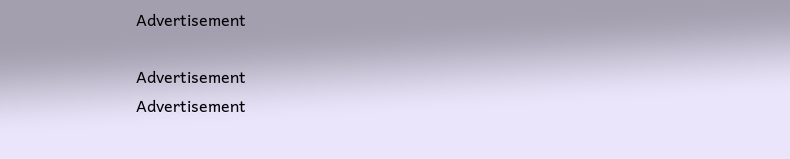Advertisement

Advertisement
Advertisement